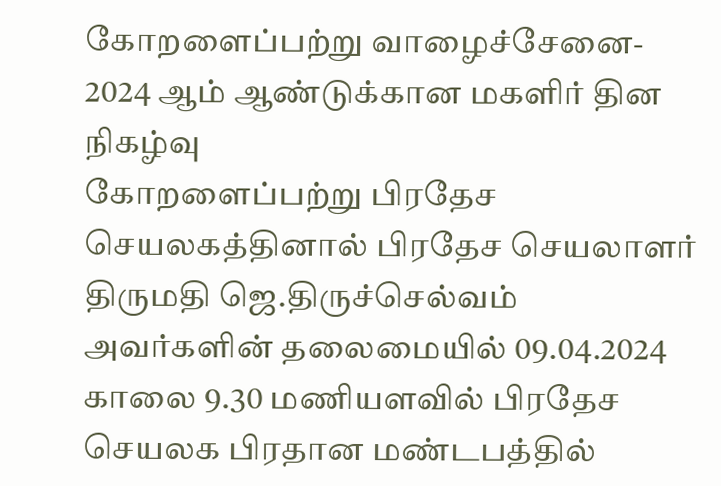கோறளைப்பற்று வாழைச்சேனை- 2024 ஆம் ஆண்டுக்கான மகளிர் தின நிகழ்வு
கோறளைப்பற்று பிரதேச செயலகத்தினால் பிரதேச செயலாளர் திருமதி ஜெ.திருச்செல்வம் அவர்களின் தலைமையில் 09.04.2024 காலை 9.30 மணியளவில் பிரதேச செயலக பிரதான மண்டபத்தில்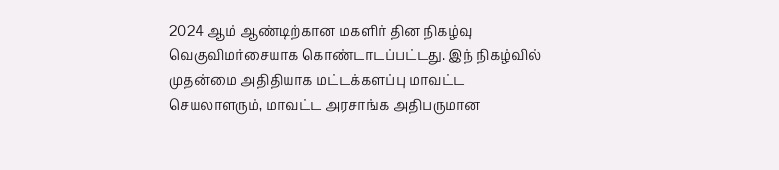2024 ஆம் ஆண்டிற்கான மகளிர் தின நிகழ்வு வெகுவிமர்சையாக கொண்டாடப்பட்டது. இந் நிகழ்வில் முதன்மை அதிதியாக மட்டக்களப்பு மாவட்ட செயலாளரும், மாவட்ட அரசாங்க அதிபருமான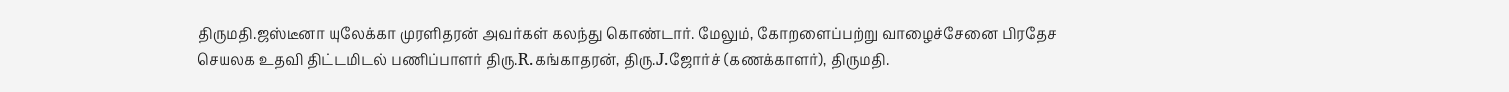திருமதி.ஜஸ்டீனா யுலேக்கா முரளிதரன் அவர்கள் கலந்து கொண்டார். மேலும், கோறளைப்பற்று வாழைச்சேனை பிரதேச செயலக உதவி திட்டமிடல் பணிப்பாளர் திரு.R.கங்காதரன், திரு.J.ஜோர்ச் (கணக்காளர்), திருமதி.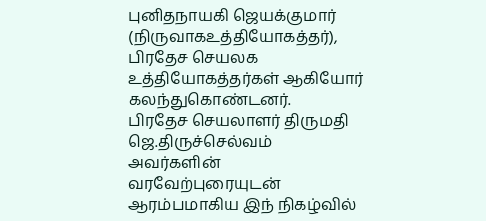புனிதநாயகி ஜெயக்குமார் (நிருவாகஉத்தியோகத்தர்), பிரதேச செயலக உத்தியோகத்தர்கள் ஆகியோர் கலந்துகொண்டனர்.
பிரதேச செயலாளர் திருமதி ஜெ.திருச்செல்வம் அவர்களின் வரவேற்புரையுடன் ஆரம்பமாகிய இந் நிகழ்வில்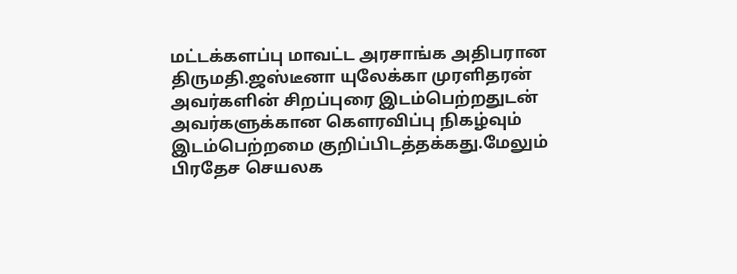மட்டக்களப்பு மாவட்ட அரசாங்க அதிபரான திருமதி.ஜஸ்டீனா யுலேக்கா முரளிதரன் அவர்களின் சிறப்புரை இடம்பெற்றதுடன் அவர்களுக்கான கௌரவிப்பு நிகழ்வும் இடம்பெற்றமை குறிப்பிடத்தக்கது.மேலும் பிரதேச செயலக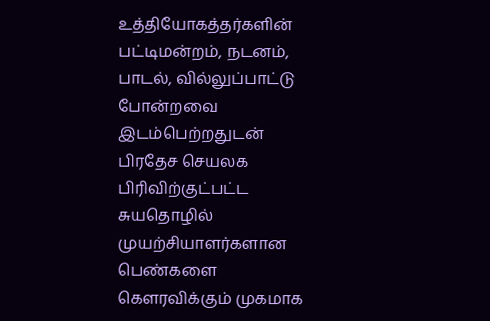உத்தியோகத்தர்களின் பட்டிமன்றம், நடனம், பாடல், வில்லுப்பாட்டு போன்றவை இடம்பெற்றதுடன் பிரதேச செயலக பிரிவிற்குட்பட்ட சுயதொழில் முயற்சியாளர்களான பெண்களை கௌரவிக்கும் முகமாக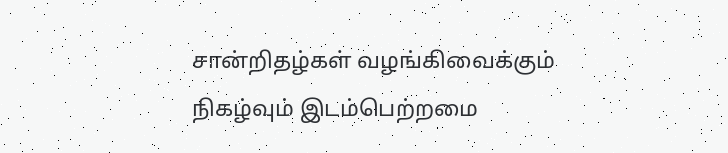சான்றிதழ்கள் வழங்கிவைக்கும் நிகழ்வும் இடம்பெற்றமை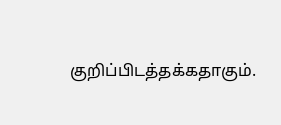குறிப்பிடத்தக்கதாகும்.